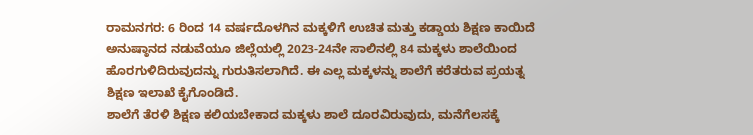ರಾಮನಗರ: 6 ರಿಂದ 14 ವರ್ಷದೊಳಗಿನ ಮಕ್ಕಳಿಗೆ ಉಚಿತ ಮತ್ತು ಕಡ್ಡಾಯ ಶಿಕ್ಷಣ ಕಾಯಿದೆ ಅನುಷ್ಠಾನದ ನಡುವೆಯೂ ಜಿಲ್ಲೆಯಲ್ಲಿ 2023-24ನೇ ಸಾಲಿನಲ್ಲಿ 84 ಮಕ್ಕಳು ಶಾಲೆಯಿಂದ ಹೊರಗುಳಿದಿರುವುದನ್ನು ಗುರುತಿಸಲಾಗಿದೆ. ಈ ಎಲ್ಲ ಮಕ್ಕಳನ್ನು ಶಾಲೆಗೆ ಕರೆತರುವ ಪ್ರಯತ್ನ ಶಿಕ್ಷಣ ಇಲಾಖೆ ಕೈಗೊಂಡಿದೆ.
ಶಾಲೆಗೆ ತೆರಳಿ ಶಿಕ್ಷಣ ಕಲಿಯಬೇಕಾದ ಮಕ್ಕಳು ಶಾಲೆ ದೂರವಿರುವುದು, ಮನೆಗೆಲಸಕ್ಕೆ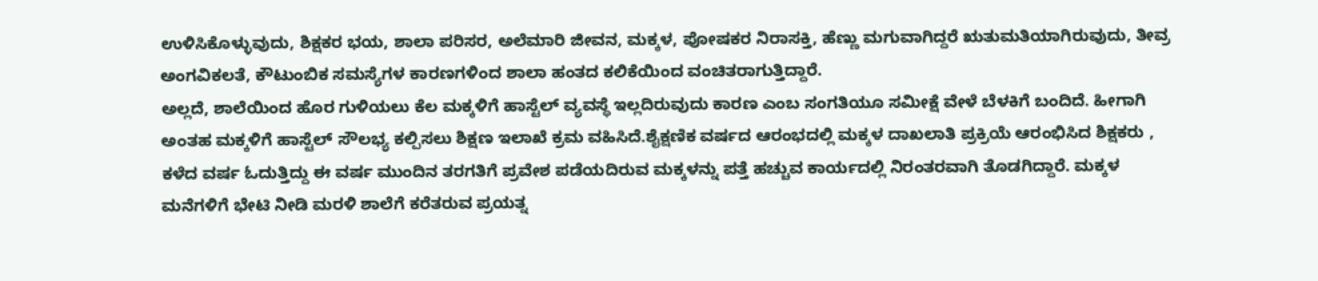ಉಳಿಸಿಕೊಳ್ಳುವುದು, ಶಿಕ್ಷಕರ ಭಯ, ಶಾಲಾ ಪರಿಸರ, ಅಲೆಮಾರಿ ಜೀವನ, ಮಕ್ಕಳ, ಪೋಷಕರ ನಿರಾಸಕ್ತಿ, ಹೆಣ್ಣು ಮಗುವಾಗಿದ್ದರೆ ಋತುಮತಿಯಾಗಿರುವುದು, ತೀವ್ರ ಅಂಗವಿಕಲತೆ, ಕೌಟುಂಬಿಕ ಸಮಸ್ಯೆಗಳ ಕಾರಣಗಳಿಂದ ಶಾಲಾ ಹಂತದ ಕಲಿಕೆಯಿಂದ ವಂಚಿತರಾಗುತ್ತಿದ್ದಾರೆ.
ಅಲ್ಲದೆ, ಶಾಲೆಯಿಂದ ಹೊರ ಗುಳಿಯಲು ಕೆಲ ಮಕ್ಕಳಿಗೆ ಹಾಸ್ಟೆಲ್ ವ್ಯವಸ್ಥೆ ಇಲ್ಲದಿರುವುದು ಕಾರಣ ಎಂಬ ಸಂಗತಿಯೂ ಸಮೀಕ್ಷೆ ವೇಳೆ ಬೆಳಕಿಗೆ ಬಂದಿದೆ. ಹೀಗಾಗಿ ಅಂತಹ ಮಕ್ಕಳಿಗೆ ಹಾಸ್ಟೆಲ್ ಸೌಲಭ್ಯ ಕಲ್ಪಿಸಲು ಶಿಕ್ಷಣ ಇಲಾಖೆ ಕ್ರಮ ವಹಿಸಿದೆ.ಶೈಕ್ಷಣಿಕ ವರ್ಷದ ಆರಂಭದಲ್ಲಿ ಮಕ್ಕಳ ದಾಖಲಾತಿ ಪ್ರಕ್ರಿಯೆ ಆರಂಭಿಸಿದ ಶಿಕ್ಷಕರು , ಕಳೆದ ವರ್ಷ ಓದುತ್ತಿದ್ದು ಈ ವರ್ಷ ಮುಂದಿನ ತರಗತಿಗೆ ಪ್ರವೇಶ ಪಡೆಯದಿರುವ ಮಕ್ಕಳನ್ನು ಪತ್ತೆ ಹಚ್ಚುವ ಕಾರ್ಯದಲ್ಲಿ ನಿರಂತರವಾಗಿ ತೊಡಗಿದ್ದಾರೆ. ಮಕ್ಕಳ ಮನೆಗಳಿಗೆ ಭೇಟಿ ನೀಡಿ ಮರಳಿ ಶಾಲೆಗೆ ಕರೆತರುವ ಪ್ರಯತ್ನ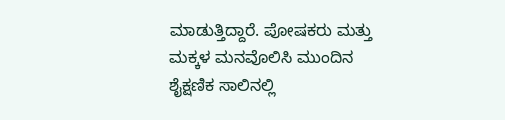ಮಾಡುತ್ತಿದ್ದಾರೆ. ಪೋಷಕರು ಮತ್ತು ಮಕ್ಕಳ ಮನವೊಲಿಸಿ ಮುಂದಿನ ಶೈಕ್ಷಣಿಕ ಸಾಲಿನಲ್ಲಿ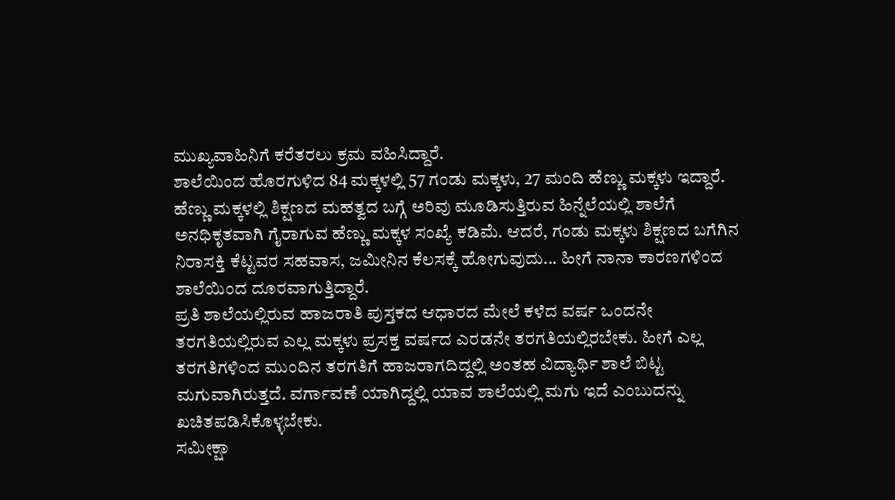ಮುಖ್ಯವಾಹಿನಿಗೆ ಕರೆತರಲು ಕ್ರಮ ವಹಿಸಿದ್ದಾರೆ.
ಶಾಲೆಯಿಂದ ಹೊರಗುಳಿದ 84 ಮಕ್ಕಳಲ್ಲಿ 57 ಗಂಡು ಮಕ್ಕಳು, 27 ಮಂದಿ ಹೆಣ್ಣು ಮಕ್ಕಳು ಇದ್ದಾರೆ. ಹೆಣ್ಣು ಮಕ್ಕಳಲ್ಲಿ ಶಿಕ್ಷಣದ ಮಹತ್ವದ ಬಗ್ಗೆ ಅರಿವು ಮೂಡಿಸುತ್ತಿರುವ ಹಿನ್ನೆಲೆಯಲ್ಲಿ ಶಾಲೆಗೆ ಅನಧಿಕೃತವಾಗಿ ಗೈರಾಗುವ ಹೆಣ್ಣು ಮಕ್ಕಳ ಸಂಖ್ಯೆ ಕಡಿಮೆ. ಆದರೆ, ಗಂಡು ಮಕ್ಕಳು ಶಿಕ್ಷಣದ ಬಗೆಗಿನ ನಿರಾಸಕ್ತಿ ಕೆಟ್ಟವರ ಸಹವಾಸ, ಜಮೀನಿನ ಕೆಲಸಕ್ಕೆ ಹೋಗುವುದು... ಹೀಗೆ ನಾನಾ ಕಾರಣಗಳಿಂದ ಶಾಲೆಯಿಂದ ದೂರವಾಗುತ್ತಿದ್ದಾರೆ.
ಪ್ರತಿ ಶಾಲೆಯಲ್ಲಿರುವ ಹಾಜರಾತಿ ಪುಸ್ತಕದ ಆಧಾರದ ಮೇಲೆ ಕಳೆದ ವರ್ಷ ಒಂದನೇ ತರಗತಿಯಲ್ಲಿರುವ ಎಲ್ಲ ಮಕ್ಕಳು ಪ್ರಸಕ್ತ ವರ್ಷದ ಎರಡನೇ ತರಗತಿಯಲ್ಲಿರಬೇಕು. ಹೀಗೆ ಎಲ್ಲ ತರಗತಿಗಳಿಂದ ಮುಂದಿನ ತರಗತಿಗೆ ಹಾಜರಾಗದಿದ್ದಲ್ಲಿ ಅಂತಹ ವಿದ್ಯಾರ್ಥಿ ಶಾಲೆ ಬಿಟ್ಟ ಮಗುವಾಗಿರುತ್ತದೆ. ವರ್ಗಾವಣೆ ಯಾಗಿದ್ದಲ್ಲಿ ಯಾವ ಶಾಲೆಯಲ್ಲಿ ಮಗು ಇದೆ ಎಂಬುದನ್ನು ಖಚಿತಪಡಿಸಿಕೊಳ್ಳಬೇಕು.
ಸಮೀಕ್ಷಾ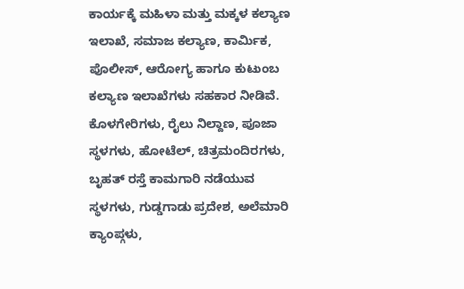ಕಾರ್ಯಕ್ಕೆ ಮಹಿಳಾ ಮತ್ತು ಮಕ್ಕಳ ಕಲ್ಯಾಣ ಇಲಾಖೆ, ಸಮಾಜ ಕಲ್ಯಾಣ, ಕಾರ್ಮಿಕ, ಪೊಲೀಸ್, ಆರೋಗ್ಯ ಹಾಗೂ ಕುಟುಂಬ ಕಲ್ಯಾಣ ಇಲಾಖೆಗಳು ಸಹಕಾರ ನೀಡಿವೆ. ಕೊಳಗೇರಿಗಳು, ರೈಲು ನಿಲ್ದಾಣ, ಪೂಜಾ ಸ್ಥಳಗಳು, ಹೋಟೆಲ್, ಚಿತ್ರಮಂದಿರಗಳು, ಬೃಹತ್ ರಸ್ತೆ ಕಾಮಗಾರಿ ನಡೆಯುವ ಸ್ಥಳಗಳು, ಗುಡ್ಡಗಾಡು ಪ್ರದೇಶ, ಅಲೆಮಾರಿ ಕ್ಯಾಂಪ್ಗಳು,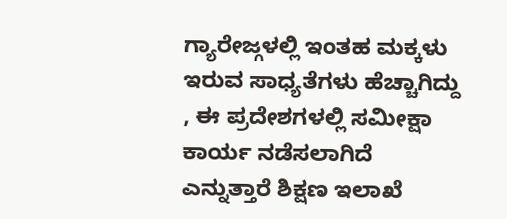ಗ್ಯಾರೇಜ್ಗಳಲ್ಲಿ ಇಂತಹ ಮಕ್ಕಳು ಇರುವ ಸಾಧ್ಯತೆಗಳು ಹೆಚ್ಚಾಗಿದ್ದು , ಈ ಪ್ರದೇಶಗಳಲ್ಲಿ ಸಮೀಕ್ಷಾ ಕಾರ್ಯ ನಡೆಸಲಾಗಿದೆ ಎನ್ನುತ್ತಾರೆ ಶಿಕ್ಷಣ ಇಲಾಖೆ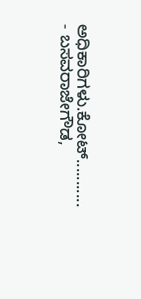ಅಧಿಕಾರಿಗಳು.ಕೋಟ್...........
- ಬಸವರಾಜೇಗೌಡ,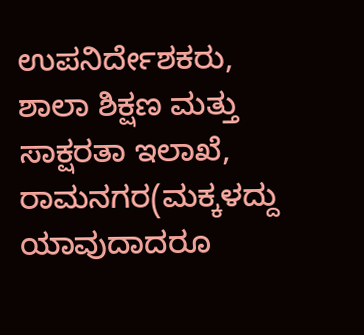ಉಪನಿರ್ದೇಶಕರು, ಶಾಲಾ ಶಿಕ್ಷಣ ಮತ್ತು ಸಾಕ್ಷರತಾ ಇಲಾಖೆ, ರಾಮನಗರ(ಮಕ್ಕಳದ್ದು ಯಾವುದಾದರೂ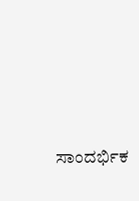ಸಾಂದರ್ಭಿಕ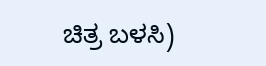ಚಿತ್ರ ಬಳಸಿ)